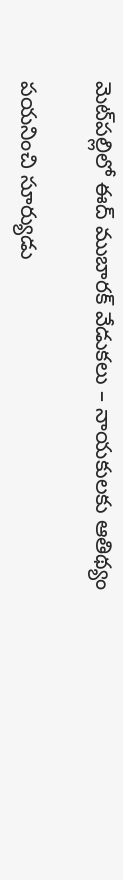మెట్‌పల్లిలో ఈద్ ముబారక్ వేడుకలు – నాయకులకు ఆతిథ్యం

పయనించి సూర్యుడు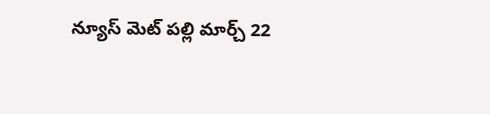న్యూస్ మెట్ పల్లి మార్చ్ 22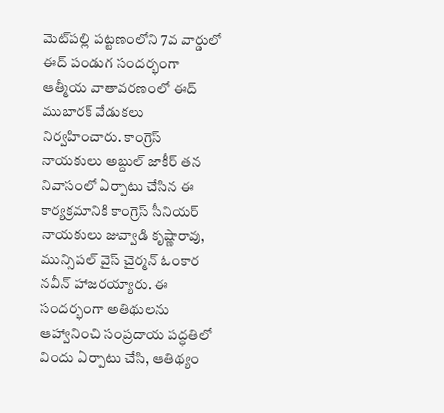మెట్‌పల్లి పట్టణంలోని 7వ వార్డులో ఈద్ పండుగ సందర్భంగా ఆత్మీయ వాతావరణంలో ఈద్ ముబారక్ వేడుకలు నిర్వహించారు. కాంగ్రెస్ నాయకులు అబ్దుల్ జాకీర్ తన నివాసంలో ఏర్పాటు చేసిన ఈ కార్యక్రమానికి కాంగ్రెస్ సీనియర్ నాయకులు జువ్వాడి కృష్ణారావు, మున్సిపల్ వైస్ చైర్మన్ ఓంకార నవీన్ హాజరయ్యారు. ఈ సందర్భంగా అతిథులను ఆహ్వానించి సంప్రదాయ పద్ధతిలో విందు ఏర్పాటు చేసి, ఆతిథ్యం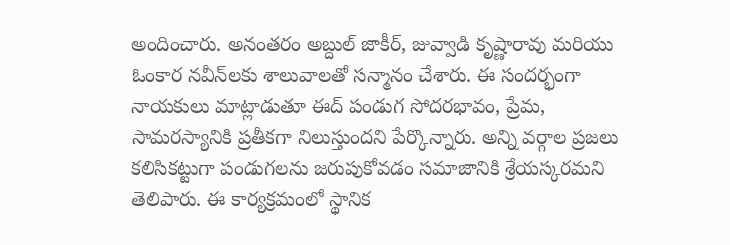అందించారు. అనంతరం అబ్దుల్ జాకీర్, జువ్వాడి కృష్ణారావు మరియు ఓంకార నవీన్‌లకు శాలువాలతో సన్మానం చేశారు. ఈ సందర్భంగా నాయకులు మాట్లాడుతూ ఈద్ పండుగ సోదరభావం, ప్రేమ, సామరస్యానికి ప్రతీకగా నిలుస్తుందని పేర్కొన్నారు. అన్ని వర్గాల ప్రజలు కలిసికట్టుగా పండుగలను జరుపుకోవడం సమాజానికి శ్రేయస్కరమని తెలిపారు. ఈ కార్యక్రమంలో స్థానిక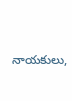నాయకులు,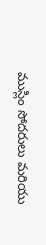ముస్లిం సోదరులు మరియు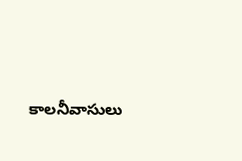కాలనీవాసులు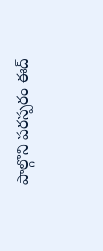పాల్గొని పరస్పరం ఈద్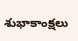శుభాకాంక్షలు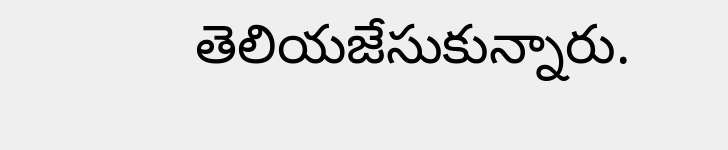తెలియజేసుకున్నారు.